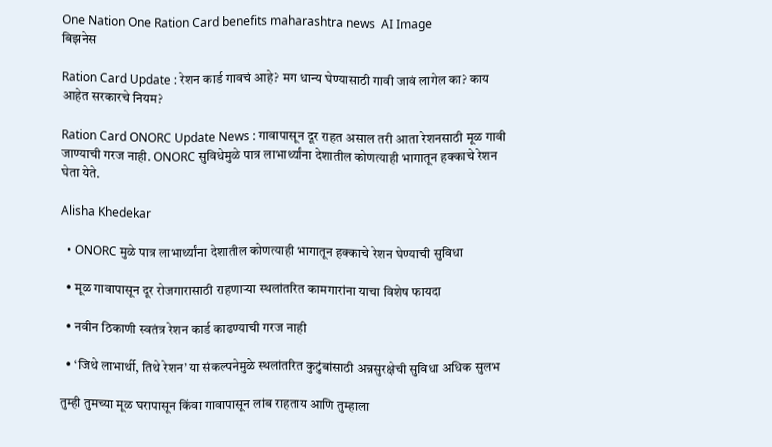One Nation One Ration Card benefits maharashtra news  AI Image
बिझनेस

Ration Card Update : रेशन कार्ड गावचं आहे? मग धान्य घेण्यासाठी गावी जावं लागेल का? काय आहेत सरकारचे नियम?

Ration Card ONORC Update News : गावापासून दूर राहत असाल तरी आता रेशनसाठी मूळ गावी जाण्याची गरज नाही. ONORC सुविधेमुळे पात्र लाभार्थ्यांना देशातील कोणत्याही भागातून हक्काचे रेशन घेता येते.

Alisha Khedekar

  • ONORC मुळे पात्र लाभार्थ्यांना देशातील कोणत्याही भागातून हक्काचे रेशन घेण्याची सुविधा

  • मूळ गावापासून दूर रोजगारासाठी राहणाऱ्या स्थलांतरित कामगारांना याचा विशेष फायदा

  • नवीन ठिकाणी स्वतंत्र रेशन कार्ड काढण्याची गरज नाही

  • ‘जिथे लाभार्थी, तिथे रेशन’ या संकल्पनेमुळे स्थलांतरित कुटुंबांसाठी अन्नसुरक्षेची सुविधा अधिक सुलभ

तुम्ही तुमच्या मूळ घरापासून किंवा गावापासून लांब राहताय आणि तुम्हाला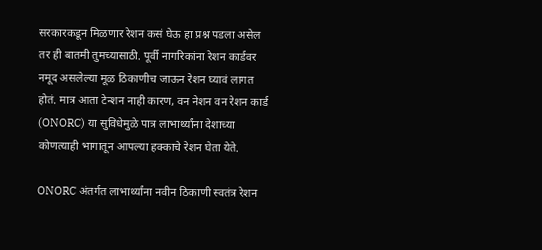सरकारकडून मिळणार रेशन कसं घेऊ हा प्रश्न पडला असेल तर ही बातमी तुमच्यासाठी. पूर्वी नागरिकांना रेशन कार्डवर नमूद असलेल्या मूळ ठिकाणीच जाऊन रेशन घ्यावं लागत होतं. मात्र आता टेन्शन नाही कारण, वन नेशन वन रेशन कार्ड (ONORC) या सुविधेमुळे पात्र लाभार्थ्यांना देशाच्या कोणत्याही भागातून आपल्या हक्काचे रेशन घेता येते.

ONORC अंतर्गत लाभार्थ्यांना नवीन ठिकाणी स्वतंत्र रेशन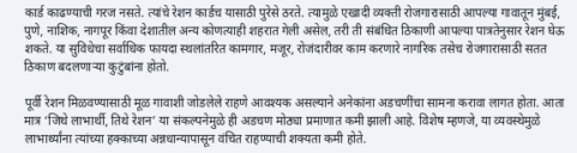कार्ड काढण्याची गरज नसते. त्यांचे रेशन कार्डच यासाठी पुरेसे ठरते. त्यामुळे एखादी व्यक्ती रोजगारासाठी आपल्या गावातून मुंबई, पुणे, नाशिक, नागपूर किंवा देशातील अन्य कोणत्याही शहरात गेली असेल, तरी ती संबंधित ठिकाणी आपल्या पात्रतेनुसार रेशन घेऊ शकते. या सुविधेचा सर्वाधिक फायदा स्थलांतरित कामगार, मजूर, रोजंदारीवर काम करणारे नागरिक तसेच रोजगारासाठी सतत ठिकाण बदलणाऱ्या कुटुंबांना होतो.

पूर्वी रेशन मिळवण्यासाठी मूळ गावाशी जोडलेले राहणे आवश्यक असल्याने अनेकांना अडचणींचा सामना करावा लागत होता. आता मात्र ‘जिथे लाभार्थी, तिथे रेशन’ या संकल्पनेमुळे ही अडचण मोठ्या प्रमाणात कमी झाली आहे. विशेष म्हणजे, या व्यवस्थेमुळे लाभार्थ्यांना त्यांच्या हक्काच्या अन्नधान्यापासून वंचित राहण्याची शक्यता कमी होते.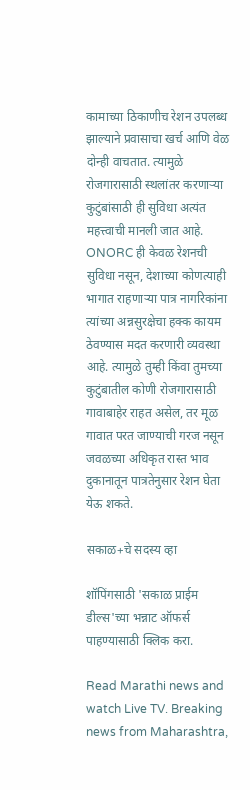कामाच्या ठिकाणीच रेशन उपलब्ध झाल्याने प्रवासाचा खर्च आणि वेळ दोन्ही वाचतात. त्यामुळे रोजगारासाठी स्थलांतर करणाऱ्या कुटुंबांसाठी ही सुविधा अत्यंत महत्त्वाची मानली जात आहे. ONORC ही केवळ रेशनची सुविधा नसून, देशाच्या कोणत्याही भागात राहणाऱ्या पात्र नागरिकांना त्यांच्या अन्नसुरक्षेचा हक्क कायम ठेवण्यास मदत करणारी व्यवस्था आहे. त्यामुळे तुम्ही किंवा तुमच्या कुटुंबातील कोणी रोजगारासाठी गावाबाहेर राहत असेल, तर मूळ गावात परत जाण्याची गरज नसून जवळच्या अधिकृत रास्त भाव दुकानातून पात्रतेनुसार रेशन घेता येऊ शकते.

सकाळ+चे सदस्य व्हा

शॉपिंगसाठी 'सकाळ प्राईम डील्स'च्या भन्नाट ऑफर्स पाहण्यासाठी क्लिक करा.

Read Marathi news and watch Live TV. Breaking news from Maharashtra,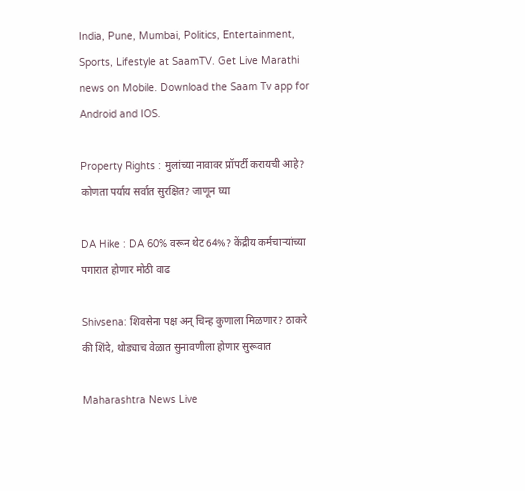India, Pune, Mumbai, Politics, Entertainment, Sports, Lifestyle at SaamTV. Get Live Marathi news on Mobile. Download the Saam Tv app for Android and IOS.

Property Rights : मुलांच्या नावावर प्रॉपर्टी करायची आहे? कोणता पर्याय सर्वात सुरक्षित? जाणून घ्या

DA Hike : DA 60% वरून थेट 64%? केंद्रीय कर्मचाऱ्यांच्या पगारात होणार मोठी वाढ

Shivsena: शिवसेना पक्ष अन् चिन्ह कुणाला मिळणार? ठाकरे की शिंदे, थोड्याच वेळात सुनावणीला होणार सुरूवात

Maharashtra News Live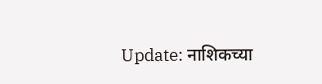Update: नाशिकच्या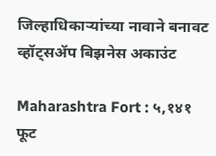जिल्हाधिकाऱ्यांच्या नावाने बनावट व्हॉट्सॲप बिझनेस अकाउंट

Maharashtra Fort : ५,१४१ फूट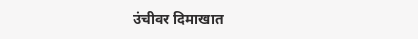उंचीवर दिमाखात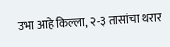उभा आहे किल्ला, २-३ तासांचा थरार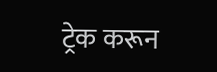ट्रेक करून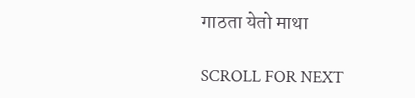गाठता येतो माथा

SCROLL FOR NEXT